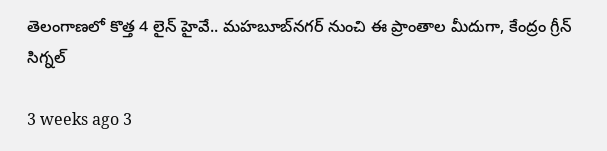తెలంగాణలో కొత్త 4 లైన్ హైవే.. మహబూబ్‌నగర్ నుంచి ఈ ప్రాంతాల మీదుగా, కేంద్రం గ్రీన్ సిగ్నల్

3 weeks ago 3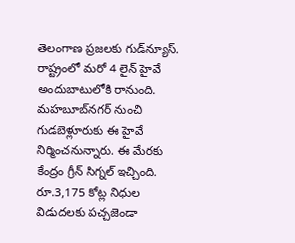తెలంగాణ ప్రజలకు గుడ్‌న్యూస్. రాష్ట్రంలో మరో 4 లైన్ హైవే అందుబాటులోకి రానుంది. మహబూబ్‌నగర్ నుంచి గుడబెళ్లూరుకు ఈ హైవే నిర్మించనున్నారు. ఈ మేరకు కేంద్రం గ్రీన్ సిగ్నల్ ఇచ్చింది. రూ.3,175 కోట్ల నిధుల విడుదలకు పచ్చజెండా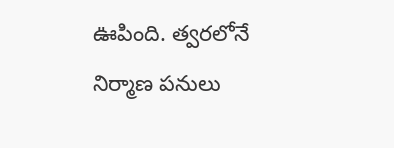ఊపింది. త్వరలోనే నిర్మాణ పనులు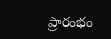ప్రారంభం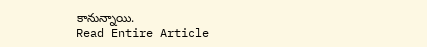కానున్నాయి.
Read Entire Article